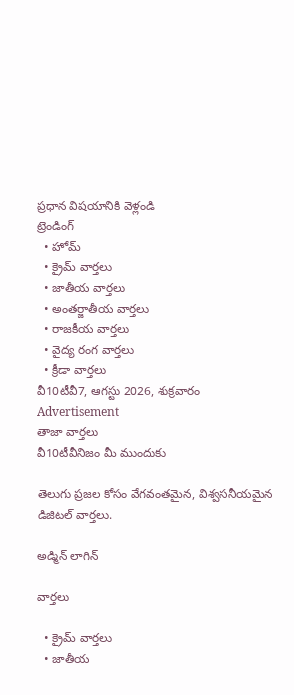ప్రధాన విషయానికి వెళ్లండి
ట్రెండింగ్
  • హోమ్
  • క్రైమ్ వార్తలు
  • జాతీయ వార్తలు
  • అంతర్జాతీయ వార్తలు
  • రాజకీయ వార్తలు
  • వైద్య రంగ వార్తలు
  • క్రీడా వార్తలు
వీ10టీవీ7, ఆగస్టు 2026, శుక్రవారం
Advertisement
తాజా వార్తలు
వీ10టీవీనిజం మీ ముందుకు

తెలుగు ప్రజల కోసం వేగవంతమైన, విశ్వసనీయమైన డిజిటల్ వార్తలు.

అడ్మిన్ లాగిన్

వార్తలు

  • క్రైమ్ వార్తలు
  • జాతీయ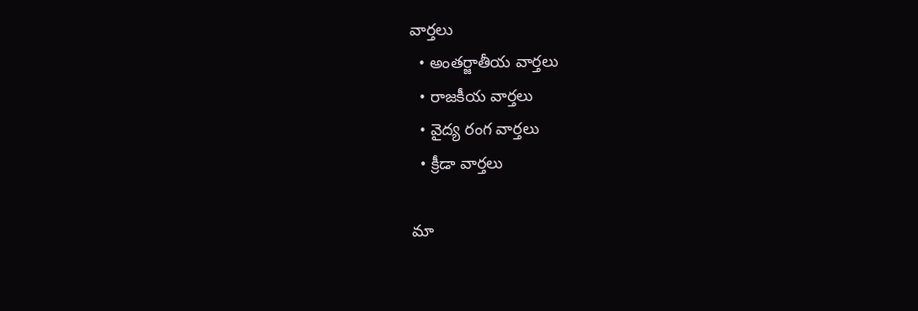వార్తలు
  • అంతర్జాతీయ వార్తలు
  • రాజకీయ వార్తలు
  • వైద్య రంగ వార్తలు
  • క్రీడా వార్తలు

మా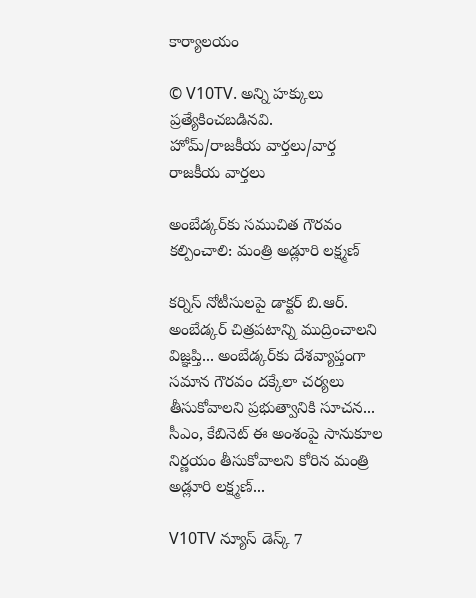కార్యాలయం

© V10TV. అన్ని హక్కులు ప్రత్యేకించబడినవి.
హోమ్/రాజకీయ వార్తలు/వార్త
రాజకీయ వార్తలు

అంబేడ్కర్‌కు సముచిత గౌరవం కల్పించాలి: మంత్రి అడ్లూరి లక్ష్మణ్

కర్నిస్ నోటీసులపై డాక్టర్ బి.ఆర్. అంబేడ్కర్ చిత్రపటాన్ని ముద్రించాలని విజ్ఞప్తి... అంబేడ్కర్‌కు దేశవ్యాప్తంగా సమాన గౌరవం దక్కేలా చర్యలు తీసుకోవాలని ప్రభుత్వానికి సూచన... సీఎం, కేబినెట్ ఈ అంశంపై సానుకూల నిర్ణయం తీసుకోవాలని కోరిన మంత్రి అడ్లూరి లక్ష్మణ్...

V10TV న్యూస్ డెస్క్ 7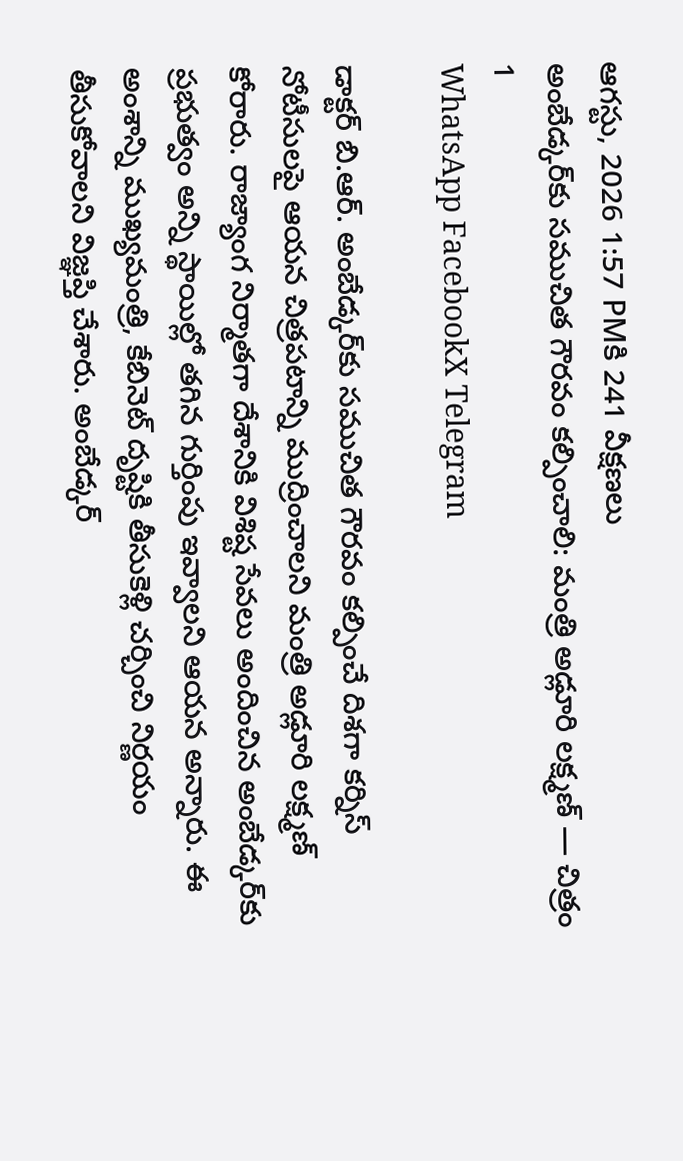ఆగస్టు, 2026 1:57 PMకి 241 వీక్షణలు
అంబేడ్కర్‌కు సముచిత గౌరవం కల్పించాలి: మంత్రి అడ్లూరి లక్ష్మణ్ — చిత్రం 1
WhatsApp FacebookX Telegram

డాక్టర్ బి.ఆర్. అంబేడ్కర్‌కు సముచిత గౌరవం కల్పించే దిశగా కర్నిస్ నోటీసులపై ఆయన చిత్రపటాన్ని ముద్రించాలని మంత్రి అడ్లూరి లక్ష్మణ్ కోరారు. రాజ్యాంగ నిర్మాతగా దేశానికి విశిష్ట సేవలు అందించిన అంబేడ్కర్‌కు ప్రభుత్వం అన్ని స్థాయిల్లో తగిన గుర్తింపు ఇవ్వాలని ఆయన అన్నారు. ఈ అంశాన్ని ముఖ్యమంత్రి, కేబినెట్ దృష్టికి తీసుకెళ్లి చర్చించి నిర్ణయం తీసుకోవాలని విజ్ఞప్తి చేశారు. అంబేడ్కర్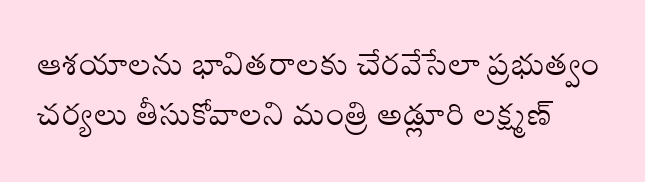ఆశయాలను భావితరాలకు చేరవేసేలా ప్రభుత్వం చర్యలు తీసుకోవాలని మంత్రి అడ్లూరి లక్ష్మణ్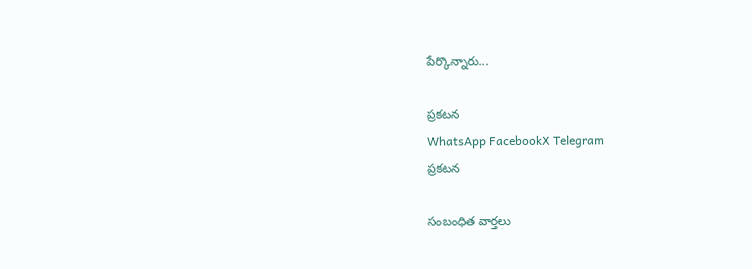పేర్కొన్నారు...

ప్రకటన
WhatsApp FacebookX Telegram
ప్రకటన

సంబంధిత వార్తలు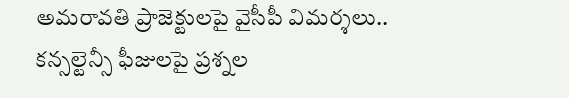అమరావతి ప్రాజెక్టులపై వైసీపీ విమర్శలు.. కన్సల్టెన్సీ ఫీజులపై ప్రశ్నల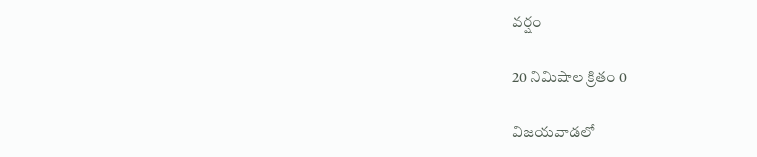వర్షం

20 నిమిషాల క్రితం 0

విజయవాడలో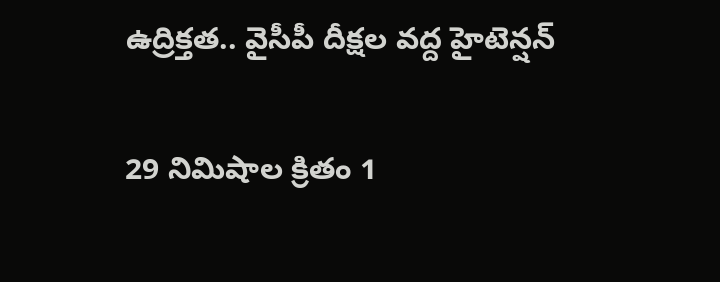ఉద్రిక్తత.. వైసీపీ దీక్షల వద్ద హైటెన్షన్

29 నిమిషాల క్రితం 1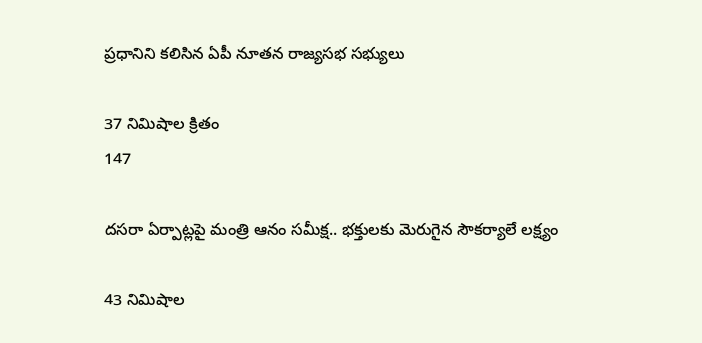ప్రధానిని కలిసిన ఏపీ నూతన రాజ్యసభ సభ్యులు

37 నిమిషాల క్రితం
147

దసరా ఏర్పాట్లపై మంత్రి ఆనం సమీక్ష.. భక్తులకు మెరుగైన సౌకర్యాలే లక్ష్యం

43 నిమిషాల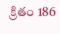క్రితం 186